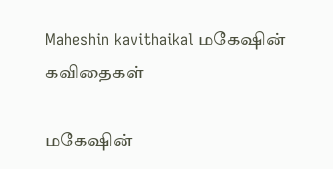Maheshin kavithaikal மகேஷின் கவிதைகள்

மகேஷின்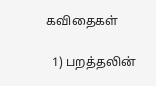கவிதைகள்

  1) பறத்தலின்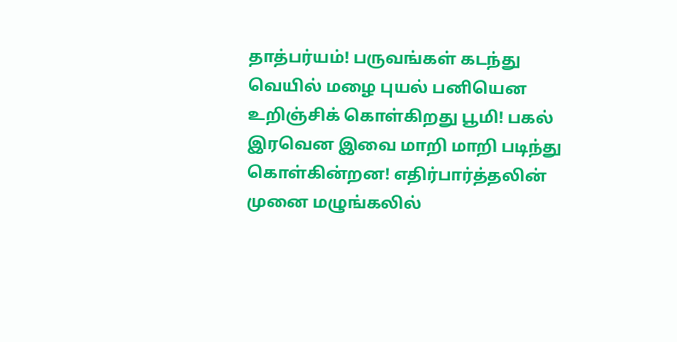தாத்பர்யம்! பருவங்கள் கடந்து வெயில் மழை புயல் பனியென உறிஞ்சிக் கொள்கிறது பூமி! பகல் இரவென இவை மாறி மாறி படிந்து கொள்கின்றன! எதிர்பார்த்தலின் முனை மழுங்கலில்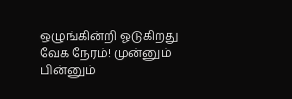ஒழுங்கின்றி ஓடுகிறது வேக நேரம்! முன்னும் பின்னும்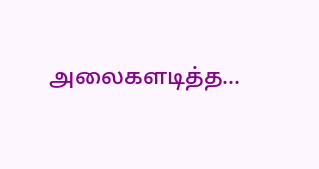அலைகளடித்த…